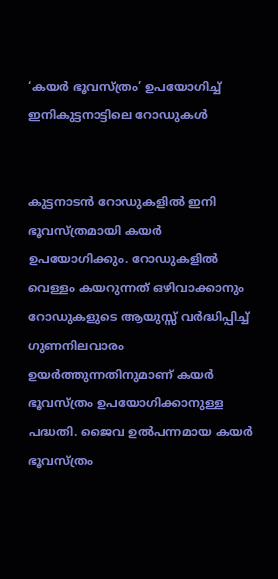‘കയര്‍ ഭൂവസ്ത്രം’ ഉപയോഗിച്ച് ഇനികുട്ടനാട്ടിലെ റോഡുകള്‍


കുട്ടനാടന്‍ റോഡുകളില്‍ ഇനി ഭൂവസ്ത്രമായി കയര്‍ ഉപയോഗിക്കും. റോഡുകളില്‍ വെള്ളം കയറുന്നത് ഒഴിവാക്കാനും റോഡുകളുടെ ആയുസ്സ് വര്‍ദ്ധിപ്പിച്ച് ഗുണനിലവാരം ഉയര്‍ത്തുന്നതിനുമാണ് കയര്‍ ഭൂവസ്ത്രം ഉപയോഗിക്കാനുള്ള പദ്ധതി. ജൈവ ഉല്‍പന്നമായ കയര്‍ ഭൂവസ്ത്രം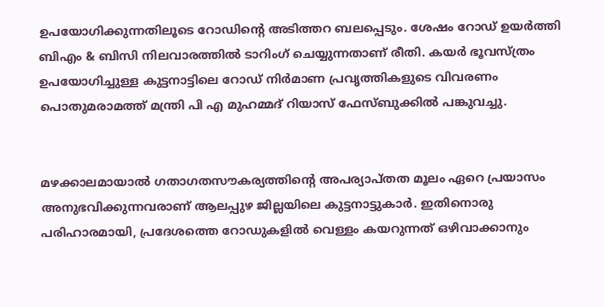ഉപയോഗിക്കുന്നതിലൂടെ റോഡിന്റെ അടിത്തറ ബലപ്പെടും. ശേഷം റോഡ് ഉയര്‍ത്തി ബിഎം & ബിസി നിലവാരത്തില്‍ ടാറിംഗ് ചെയ്യുന്നതാണ് രീതി. കയര്‍ ഭൂവസ്ത്രം ഉപയോഗിച്ചുള്ള കുട്ടനാട്ടിലെ റോഡ് നിര്‍മാണ പ്രവൃത്തികളുടെ വിവരണം പൊതുമരാമത്ത് മന്ത്രി പി എ മുഹമ്മദ് റിയാസ് ഫേസ്ബുക്കില്‍ പങ്കുവച്ചു.


മഴക്കാലമായാല്‍ ഗതാഗതസൗകര്യത്തിന്റെ അപര്യാപ്തത മൂലം ഏറെ പ്രയാസം അനുഭവിക്കുന്നവരാണ് ആലപ്പുഴ ജില്ലയിലെ കുട്ടനാട്ടുകാര്‍. ഇതിനൊരു പരിഹാരമായി, പ്രദേശത്തെ റോഡുകളില്‍ വെള്ളം കയറുന്നത് ഒഴിവാക്കാനും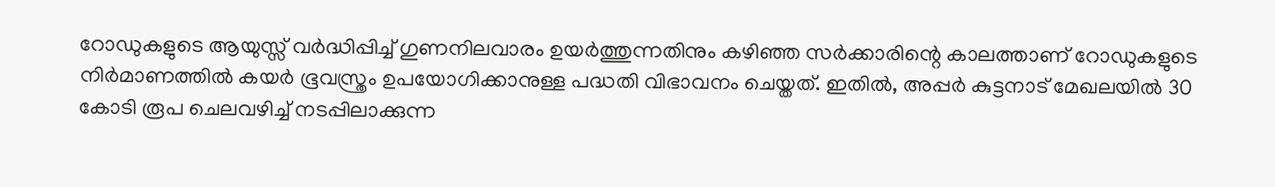റോഡുകളുടെ ആയുസ്സ് വര്‍ദ്ധിപ്പിച്ച് ഗുണനിലവാരം ഉയര്‍ത്തുന്നതിനും കഴിഞ്ഞ സര്‍ക്കാരിന്റെ കാലത്താണ് റോഡുകളുടെ നിര്‍മാണത്തില്‍ കയര്‍ ഭൂവസ്ത്രം ഉപയോഗിക്കാനുള്ള പദ്ധതി വിഭാവനം ചെയ്തത്. ഇതില്‍, അപ്പര്‍ കുട്ടനാട് മേഖലയില്‍ 30 കോടി രൂപ ചെലവഴിച്ച് നടപ്പിലാക്കുന്ന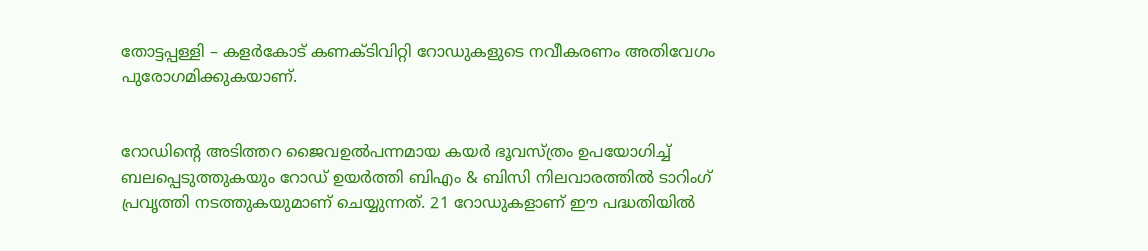തോട്ടപ്പള്ളി – കളര്‍കോട് കണക്ടിവിറ്റി റോഡുകളുടെ നവീകരണം അതിവേഗം പുരോഗമിക്കുകയാണ്.


റോഡിന്റെ അടിത്തറ ജൈവഉല്‍പന്നമായ കയര്‍ ഭൂവസ്ത്രം ഉപയോഗിച്ച് ബലപ്പെടുത്തുകയും റോഡ് ഉയര്‍ത്തി ബിഎം & ബിസി നിലവാരത്തില്‍ ടാറിംഗ് പ്രവൃത്തി നടത്തുകയുമാണ് ചെയ്യുന്നത്. 21 റോഡുകളാണ് ഈ പദ്ധതിയില്‍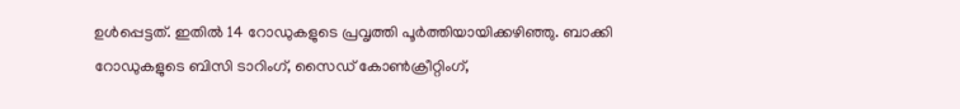ഉള്‍പ്പെട്ടത്. ഇതില്‍ 14 റോഡുകളുടെ പ്രവൃത്തി പൂര്‍ത്തിയായിക്കഴിഞ്ഞു. ബാക്കി റോഡുകളുടെ ബിസി ടാറിംഗ്, സൈഡ് കോണ്‍ക്രീറ്റിംഗ്,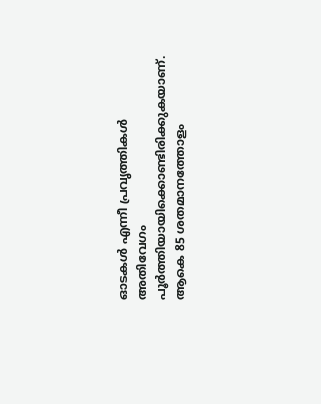ഓടകള്‍ എന്നീ പ്രവൃത്തികള്‍ അതിവേഗം പൂര്‍ത്തിയായിക്കൊണ്ടിരിക്കുകയാണ്. ആകെ 85 ശതമാനത്തോളം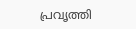പ്രവൃത്തി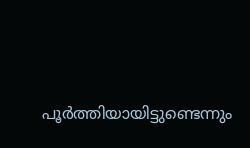പൂര്‍ത്തിയായിട്ടുണ്ടെന്നും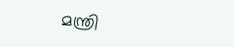മന്ത്രി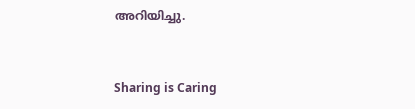അറിയിച്ചു.



Sharing is Caring